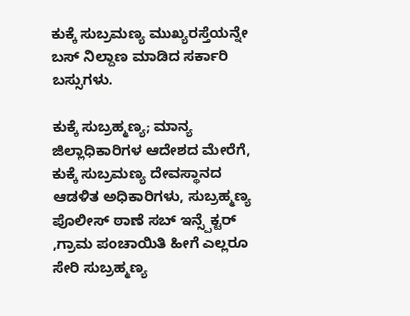ಕುಕ್ಕೆ ಸುಬ್ರಮಣ್ಯ ಮುಖ್ಯರಸ್ತೆಯನ್ನೇ ಬಸ್ ನಿಲ್ದಾಣ ಮಾಡಿದ ಸರ್ಕಾರಿ ಬಸ್ಸುಗಳು.

ಕುಕ್ಕೆ ಸುಬ್ರಹ್ಮಣ್ಯ; ಮಾನ್ಯ ಜಿಲ್ಲಾಧಿಕಾರಿಗಳ ಆದೇಶದ ಮೇರೆಗೆ, ಕುಕ್ಕೆ ಸುಬ್ರಮಣ್ಯ ದೇವಸ್ಥಾನದ ಆಡಳಿತ ಅಧಿಕಾರಿಗಳು, ಸುಬ್ರಹ್ಮಣ್ಯ ಪೊಲೀಸ್ ಠಾಣೆ ಸಬ್ ಇನ್ಸ್ಪೆಕ್ಟರ್ ,ಗ್ರಾಮ ಪಂಚಾಯಿತಿ ಹೀಗೆ ಎಲ್ಲರೂ ಸೇರಿ ಸುಬ್ರಹ್ಮಣ್ಯ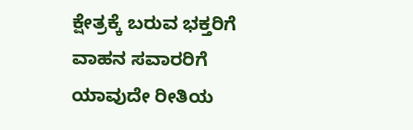ಕ್ಷೇತ್ರಕ್ಕೆ ಬರುವ ಭಕ್ತರಿಗೆ ವಾಹನ ಸವಾರರಿಗೆ ಯಾವುದೇ ರೀತಿಯ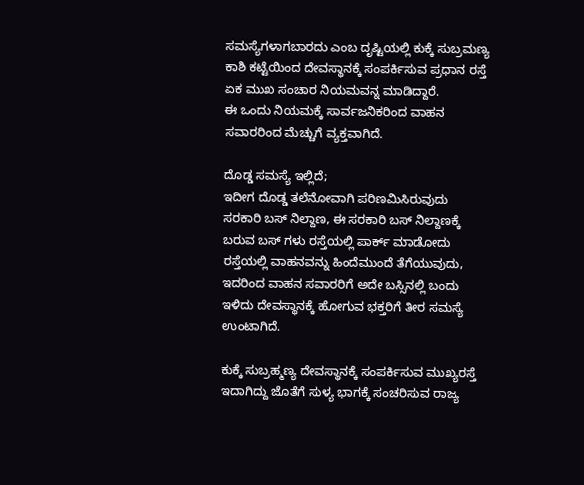ಸಮಸ್ಯೆಗಳಾಗಬಾರದು ಎಂಬ ದೃಷ್ಟಿಯಲ್ಲಿ ಕುಕ್ಕೆ ಸುಬ್ರಮಣ್ಯ ಕಾಶಿ ಕಟ್ಟೆಯಿಂದ ದೇವಸ್ಥಾನಕ್ಕೆ ಸಂಪರ್ಕಿಸುವ ಪ್ರಧಾನ ರಸ್ತೆ ಏಕ ಮುಖ ಸಂಚಾರ ನಿಯಮವನ್ನ ಮಾಡಿದ್ದಾರೆ.
ಈ ಒಂದು ನಿಯಮಕ್ಕೆ ಸಾರ್ವಜನಿಕರಿಂದ ವಾಹನ ಸವಾರರಿಂದ ಮೆಚ್ಚುಗೆ ವ್ಯಕ್ತವಾಗಿದೆ.

ದೊಡ್ಡ ಸಮಸ್ಯೆ ಇಲ್ಲಿದೆ;
ಇದೀಗ ದೊಡ್ಡ ತಲೆನೋವಾಗಿ ಪರಿಣಮಿಸಿರುವುದು ಸರಕಾರಿ ಬಸ್ ನಿಲ್ದಾಣ, ಈ ಸರಕಾರಿ ಬಸ್ ನಿಲ್ದಾಣಕ್ಕೆ ಬರುವ ಬಸ್ ಗಳು ರಸ್ತೆಯಲ್ಲಿ ಪಾರ್ಕ್ ಮಾಡೋದು ರಸ್ತೆಯಲ್ಲಿ ವಾಹನವನ್ನು ಹಿಂದೆಮುಂದೆ ತೆಗೆಯುವುದು, ಇದರಿಂದ ವಾಹನ ಸವಾರರಿಗೆ ಅದೇ ಬಸ್ಸಿನಲ್ಲಿ ಬಂದು ಇಳಿದು ದೇವಸ್ಥಾನಕ್ಕೆ ಹೋಗುವ ಭಕ್ತರಿಗೆ ತೀರ ಸಮಸ್ಯೆ ಉಂಟಾಗಿದೆ.

ಕುಕ್ಕೆ ಸುಬ್ರಹ್ಮಣ್ಯ ದೇವಸ್ಥಾನಕ್ಕೆ ಸಂಪರ್ಕಿಸುವ ಮುಖ್ಯರಸ್ತೆ ಇದಾಗಿದ್ದು ಜೊತೆಗೆ ಸುಳ್ಯ ಭಾಗಕ್ಕೆ ಸಂಚರಿಸುವ ರಾಜ್ಯ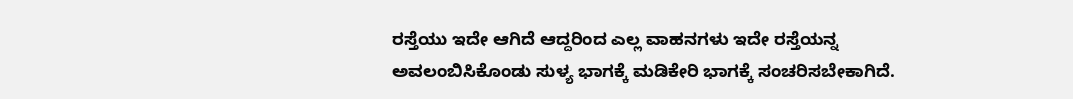ರಸ್ತೆಯು ಇದೇ ಆಗಿದೆ ಆದ್ದರಿಂದ ಎಲ್ಲ ವಾಹನಗಳು ಇದೇ ರಸ್ತೆಯನ್ನ ಅವಲಂಬಿಸಿಕೊಂಡು ಸುಳ್ಯ ಭಾಗಕ್ಕೆ ಮಡಿಕೇರಿ ಭಾಗಕ್ಕೆ ಸಂಚರಿಸಬೇಕಾಗಿದೆ.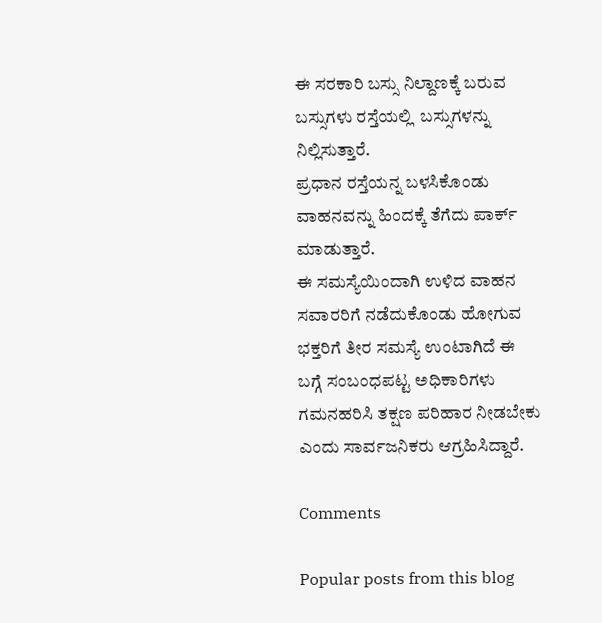ಈ ಸರಕಾರಿ ಬಸ್ಸು ನಿಲ್ದಾಣಕ್ಕೆ ಬರುವ ಬಸ್ಸುಗಳು ರಸ್ತೆಯಲ್ಲಿ  ಬಸ್ಸುಗಳನ್ನು ನಿಲ್ಲಿಸುತ್ತಾರೆ.
ಪ್ರಧಾನ ರಸ್ತೆಯನ್ನ ಬಳಸಿಕೊಂಡು ವಾಹನವನ್ನು ಹಿಂದಕ್ಕೆ ತೆಗೆದು ಪಾರ್ಕ್ ಮಾಡುತ್ತಾರೆ.
ಈ ಸಮಸ್ಯೆಯಿಂದಾಗಿ ಉಳಿದ ವಾಹನ ಸವಾರರಿಗೆ ನಡೆದುಕೊಂಡು ಹೋಗುವ ಭಕ್ತರಿಗೆ ತೀರ ಸಮಸ್ಯೆ ಉಂಟಾಗಿದೆ ಈ ಬಗ್ಗೆ ಸಂಬಂಧಪಟ್ಟ ಅಧಿಕಾರಿಗಳು ಗಮನಹರಿಸಿ ತಕ್ಷಣ ಪರಿಹಾರ ನೀಡಬೇಕು ಎಂದು ಸಾರ್ವಜನಿಕರು ಆಗ್ರಹಿಸಿದ್ದಾರೆ.

Comments

Popular posts from this blog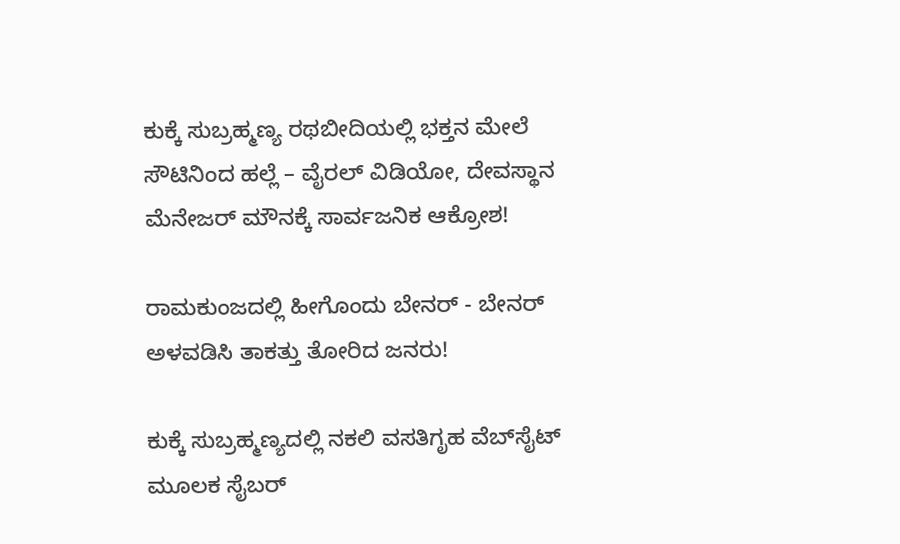ಕುಕ್ಕೆ ಸುಬ್ರಹ್ಮಣ್ಯ ರಥಬೀದಿಯಲ್ಲಿ ಭಕ್ತನ ಮೇಲೆ ಸೌಟಿನಿಂದ ಹಲ್ಲೆ – ವೈರಲ್ ವಿಡಿಯೋ, ದೇವಸ್ಥಾನ ಮೆನೇಜರ್ ಮೌನಕ್ಕೆ ಸಾರ್ವಜನಿಕ ಆಕ್ರೋಶ!

ರಾಮಕುಂಜದಲ್ಲಿ ಹೀಗೊಂದು ಬೇನರ್ - ಬೇನರ್ ಅಳವಡಿಸಿ ತಾಕತ್ತು ತೋರಿದ ಜನರು!

ಕುಕ್ಕೆ ಸುಬ್ರಹ್ಮಣ್ಯದಲ್ಲಿ ನಕಲಿ ವಸತಿಗೃಹ ವೆಬ್‌ಸೈಟ್ ಮೂಲಕ ಸೈಬರ್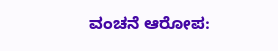ವಂಚನೆ ಆರೋಪ: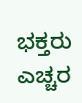ಭಕ್ತರು ಎಚ್ಚರ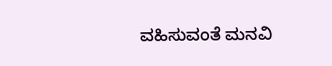ವಹಿಸುವಂತೆ ಮನವಿ